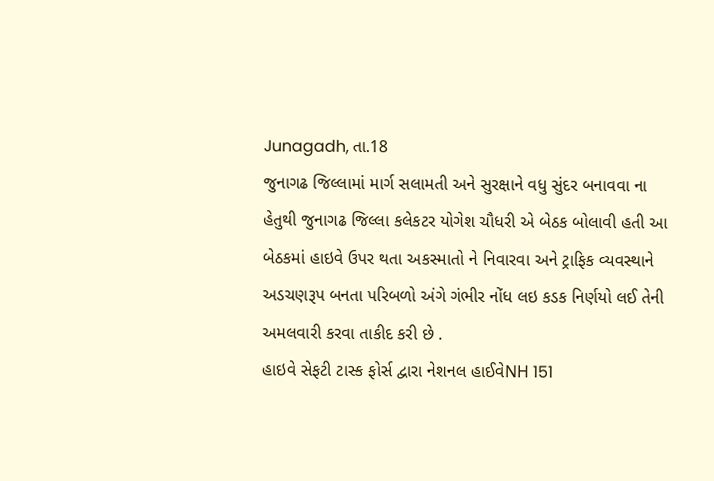Junagadh, તા.18
જુનાગઢ જિલ્લામાં માર્ગ સલામતી અને સુરક્ષાને વધુ સુંદર બનાવવા ના હેતુથી જુનાગઢ જિલ્લા કલેકટર યોગેશ ચૌધરી એ બેઠક બોલાવી હતી આ બેઠકમાં હાઇવે ઉપર થતા અકસ્માતો ને નિવારવા અને ટ્રાફિક વ્યવસ્થાને અડચણરૂપ બનતા પરિબળો અંગે ગંભીર નોંધ લઇ કડક નિર્ણયો લઈ તેની અમલવારી કરવા તાકીદ કરી છે .
હાઇવે સેફટી ટાસ્ક ફોર્સ દ્વારા નેશનલ હાઈવેNH 151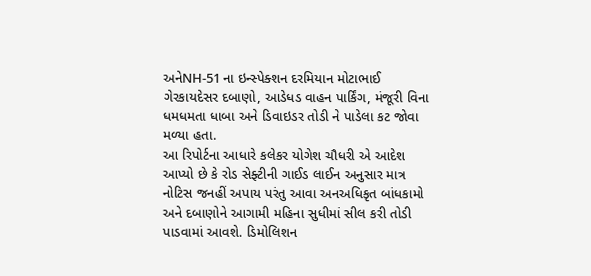અનેNH-51 ના ઇન્સ્પેક્શન દરમિયાન મોટાભાઈ ગેરકાયદેસર દબાણો, આડેધડ વાહન પાર્કિંગ, મંજૂરી વિના ધમધમતા ધાબા અને ડિવાઇડર તોડી ને પાડેલા કટ જોવા મળ્યા હતા.
આ રિપોર્ટના આધારે કલેકર યોગેશ ચૌધરી એ આદેશ આપ્યો છે કે રોડ સેફ્ટીની ગાઈડ લાઈન અનુસાર માત્ર નોટિસ જનહીં અપાય પરંતુ આવા અનઅધિકૃત બાંધકામો અને દબાણોને આગામી મહિના સુધીમાં સીલ કરી તોડી પાડવામાં આવશે. ડિમોલિશન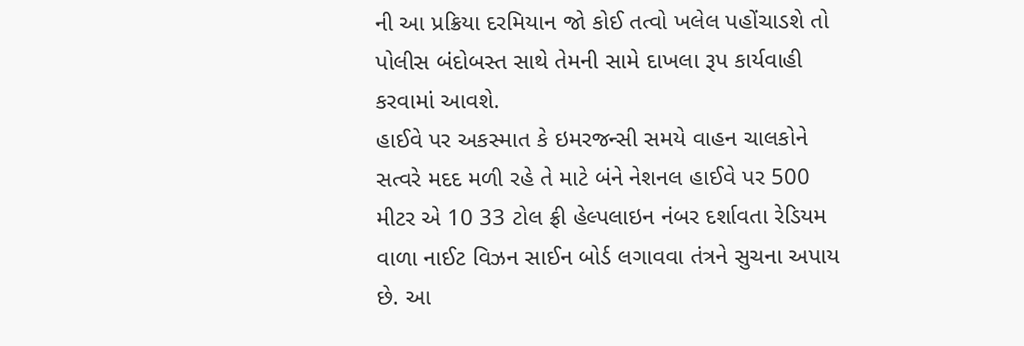ની આ પ્રક્રિયા દરમિયાન જો કોઈ તત્વો ખલેલ પહોંચાડશે તો પોલીસ બંદોબસ્ત સાથે તેમની સામે દાખલા રૂપ કાર્યવાહી કરવામાં આવશે.
હાઈવે પર અકસ્માત કે ઇમરજન્સી સમયે વાહન ચાલકોને સત્વરે મદદ મળી રહે તે માટે બંને નેશનલ હાઈવે પર 500 મીટર એ 10 33 ટોલ ફ્રી હેલ્પલાઇન નંબર દર્શાવતા રેડિયમ વાળા નાઈટ વિઝન સાઈન બોર્ડ લગાવવા તંત્રને સુચના અપાય છે. આ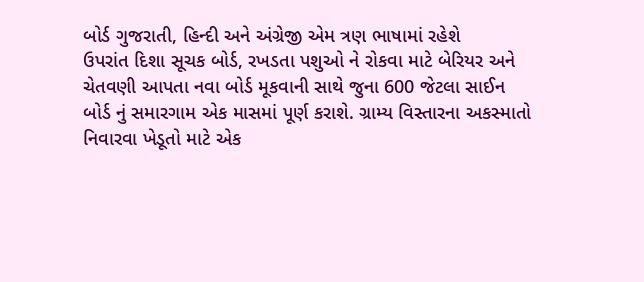બોર્ડ ગુજરાતી, હિન્દી અને અંગ્રેજી એમ ત્રણ ભાષામાં રહેશે
ઉપરાંત દિશા સૂચક બોર્ડ, રખડતા પશુઓ ને રોકવા માટે બેરિયર અને ચેતવણી આપતા નવા બોર્ડ મૂકવાની સાથે જુના 600 જેટલા સાઈન બોર્ડ નું સમારગામ એક માસમાં પૂર્ણ કરાશે. ગ્રામ્ય વિસ્તારના અકસ્માતો નિવારવા ખેડૂતો માટે એક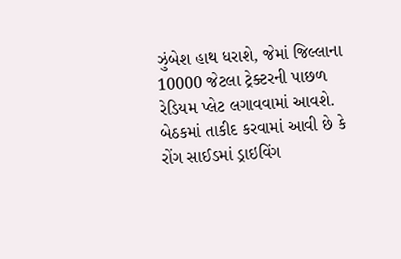ઝુંબેશ હાથ ધરાશે, જેમાં જિલ્લાના 10000 જેટલા ટ્રેક્ટરની પાછળ રેડિયમ પ્લેટ લગાવવામાં આવશે.
બેઠકમાં તાકીદ કરવામાં આવી છે કે રોંગ સાઈડમાં ડ્રાઇવિંગ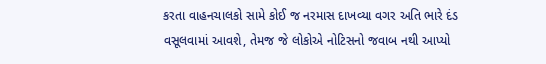કરતા વાહનચાલકો સામે કોઈ જ નરમાસ દાખવ્યા વગર અતિ ભારે દંડ વસૂલવામાં આવશે, તેમજ જે લોકોએ નોટિસનો જવાબ નથી આપ્યો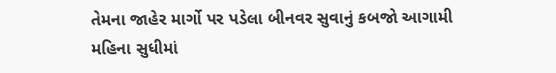તેમના જાહેર માર્ગો પર પડેલા બીનવર સુવાનું કબજો આગામી મહિના સુધીમાં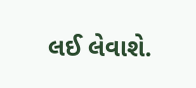લઈ લેવાશે.